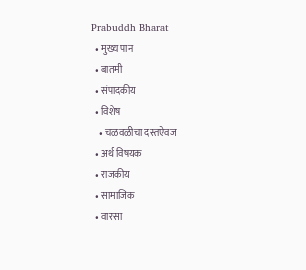Prabuddh Bharat
  • मुख्य पान
  • बातमी
  • संपादकीय
  • विशेष
    • चळवळीचा दस्तऐवज
  • अर्थ विषयक
  • राजकीय
  • सामाजिक
  • वारसा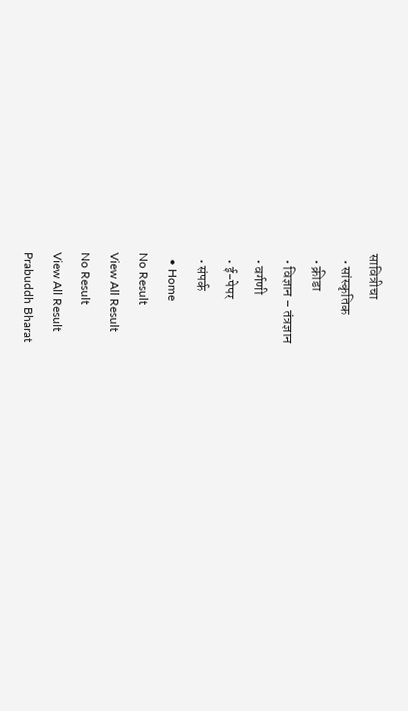सावित्रीचा
  • सांस्कृतिक
  • क्रीडा
  • विज्ञान – तंत्रज्ञान
  • वर्गणी
  • ई-पेपर
  • संपर्क
  • Home
No Result
View All Result
No Result
View All Result
Prabuddh Bharat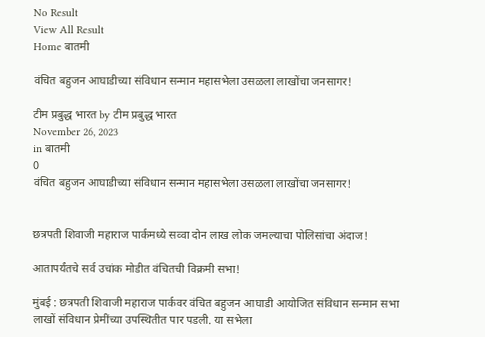No Result
View All Result
Home बातमी

वंचित बहुजन आघाडीच्या संविधान सन्मान महासभेला उसळला लाखोंचा जनसागर!

टीम प्रबुद्ध भारत by टीम प्रबुद्ध भारत
November 26, 2023
in बातमी
0
वंचित बहुजन आघाडीच्या संविधान सन्मान महासभेला उसळला लाखोंचा जनसागर!


छत्रपती शिवाजी महाराज पार्कमध्ये सव्वा दोन लाख लोक जमल्याचा पोलिसांचा अंदाज!

आतापर्यंतचे सर्व उचांक मोडीत वंचितची विक्रमी सभा!

मुंबई : छत्रपती शिवाजी महाराज पार्कवर वंचित बहुजन आघाडी आयोजित संविधान सन्मान सभा लाखों संविधान प्रेमींच्या उपस्थितीत पार पडली. या सभेला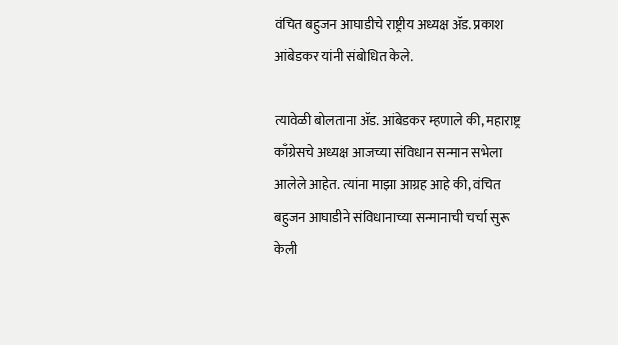वंचित बहुजन आघाडीचे राष्ट्रीय अध्यक्ष ॲड. प्रकाश आंबेडकर यांनी संबोधित केले.

त्यावेळी बोलताना ॲड. आंबेडकर म्हणाले की, महाराष्ट्र काँग्रेसचे अध्यक्ष आजच्या संविधान सन्मान सभेला आलेले आहेत. त्यांना माझा आग्रह आहे की, वंचित बहुजन आघाडीने संविधानाच्या सन्मानाची चर्चा सुरू केली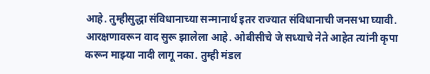आहे. तुम्हीसुद्धा संविधानाच्या सन्मानार्थ इतर राज्यात संविधानाची जनसभा घ्यावी. आरक्षणावरून वाद सुरू झालेला आहे. ओबीसीचे जे सध्याचे नेते आहेत त्यांनी कृपा करून माझ्या नादी लागू नका. तुम्ही मंडल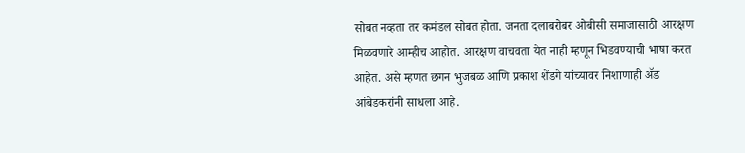सोबत नव्हता तर कमंडल सोबत होता. जनता दलाबरोबर ओबीसी समाजासाठी आरक्षण मिळवणारे आम्हीच आहोत. आरक्षण वाचवता येत नाही म्हणून भिडवण्याची भाषा करत आहेत. असे म्हणत छगन भुजबळ आणि प्रकाश शेंडगे यांच्यावर निशाणाही ॲड आंबेडकरांनी साधला आहे.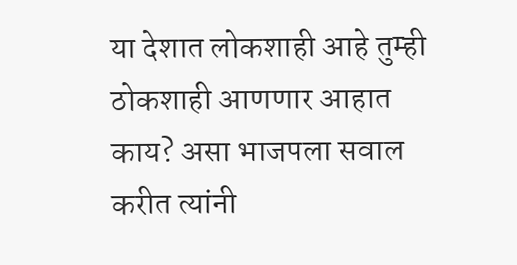या देशात लोकशाही आहे तुम्ही ठोकशाही आणणार आहात काय? असा भाजपला सवाल करीत त्यांनी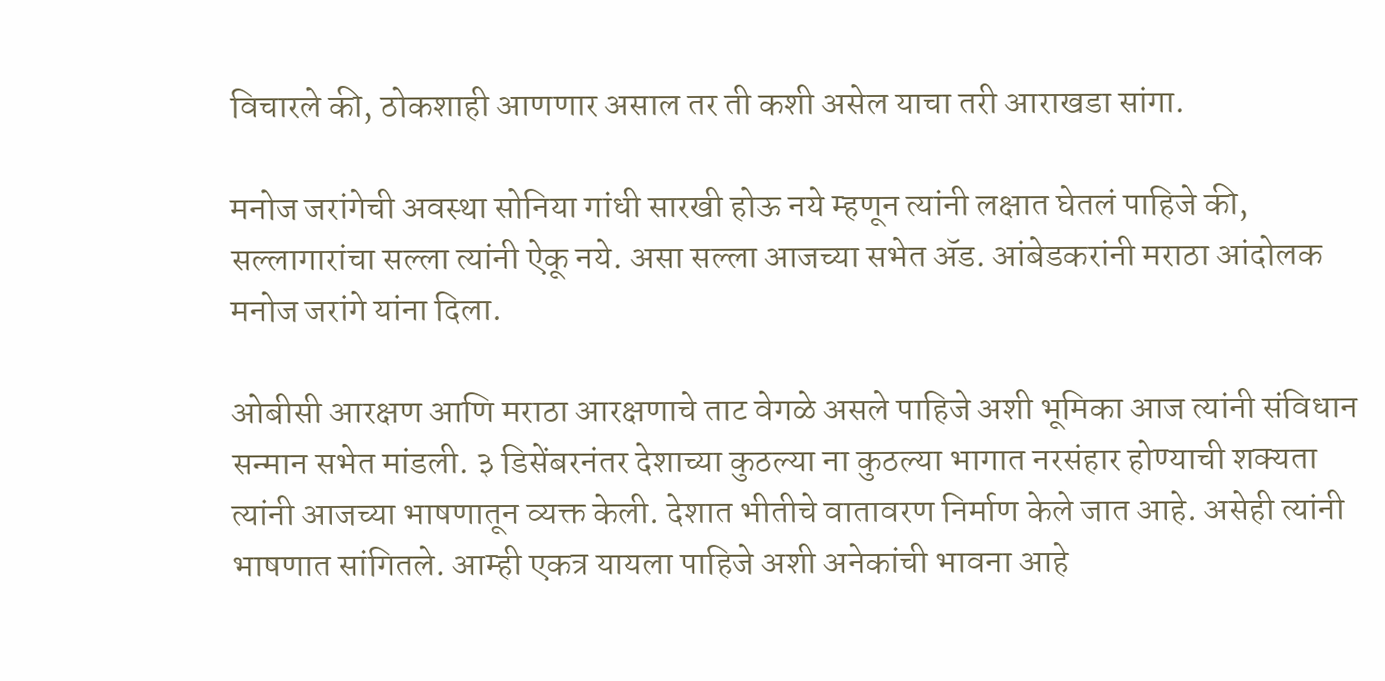विचारले की, ठोकशाही आणणार असाल तर ती कशी असेल याचा तरी आराखडा सांगा.

मनोज जरांगेची अवस्था सोनिया गांधी सारखी होऊ नये म्हणून त्यांनी लक्षात घेतलं पाहिजे की, सल्लागारांचा सल्ला त्यांनी ऐकू नये. असा सल्ला आजच्या सभेत ॲड. आंबेडकरांनी मराठा आंदोलक मनोज जरांगे यांना दिला.

ओबीसी आरक्षण आणि मराठा आरक्षणाचे ताट वेगळे असले पाहिजे अशी भूमिका आज त्यांनी संविधान सन्मान सभेत मांडली. ३ डिसेंबरनंतर देशाच्या कुठल्या ना कुठल्या भागात नरसंहार होण्याची शक्यता त्यांनी आजच्या भाषणातून व्यक्त केली. देशात भीतीचे वातावरण निर्माण केले जात आहे. असेही त्यांनी भाषणात सांगितले. आम्ही एकत्र यायला पाहिजे अशी अनेकांची भावना आहे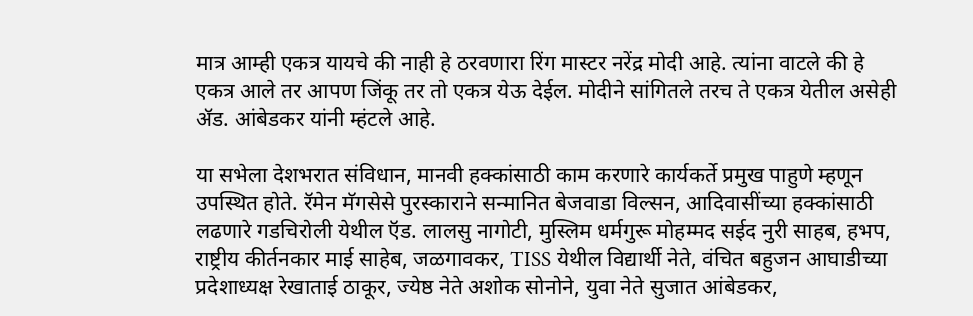मात्र आम्ही एकत्र यायचे की नाही हे ठरवणारा रिंग मास्टर नरेंद्र मोदी आहे. त्यांना वाटले की हे एकत्र आले तर आपण जिंकू तर तो एकत्र येऊ देईल. मोदीने सांगितले तरच ते एकत्र येतील असेही ॲड. आंबेडकर यांनी म्हंटले आहे.

या सभेला देशभरात संविधान, मानवी हक्कांसाठी काम करणारे कार्यकर्ते प्रमुख पाहुणे म्हणून उपस्थित होते. रॅमेन मॅगसेसे पुरस्काराने सन्मानित बेजवाडा विल्सन, आदिवासींच्या हक्कांसाठी लढणारे गडचिरोली येथील ऍड. लालसु नागोटी, मुस्लिम धर्मगुरू मोहम्मद सईद नुरी साहब, हभप, राष्ट्रीय कीर्तनकार माई साहेब, जळगावकर, TISS येथील विद्यार्थी नेते, वंचित बहुजन आघाडीच्या प्रदेशाध्यक्ष रेखाताई ठाकूर, ज्येष्ठ नेते अशोक सोनोने, युवा नेते सुजात आंबेडकर,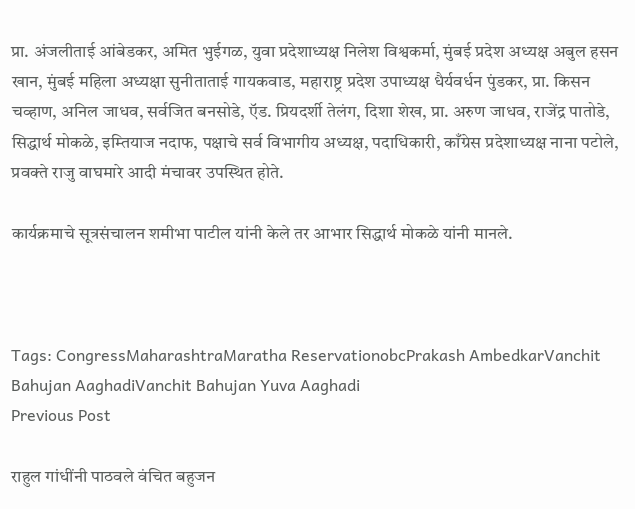प्रा. अंजलीताई आंबेडकर, अमित भुईगळ, युवा प्रदेशाध्यक्ष निलेश विश्वकर्मा, मुंबई प्रदेश अध्यक्ष अबुल हसन खान, मुंबई महिला अध्यक्षा सुनीताताई गायकवाड, महाराष्ट्र प्रदेश उपाध्यक्ष धैर्यवर्धन पुंडकर, प्रा. किसन चव्हाण, अनिल जाधव, सर्वजित बनसोडे, ऍड. प्रियदर्शी तेलंग, दिशा शेख, प्रा. अरुण जाधव, राजेंद्र पातोडे, सिद्धार्थ मोकळे, इम्तियाज नदाफ, पक्षाचे सर्व विभागीय अध्यक्ष, पदाधिकारी, काँग्रेस प्रदेशाध्यक्ष नाना पटोले, प्रवक्ते राजु वाघमारे आदी मंचावर उपस्थित होते.

कार्यक्रमाचे सूत्रसंचालन शमीभा पाटील यांनी केले तर आभार सिद्धार्थ मोकळे यांनी मानले.



Tags: CongressMaharashtraMaratha ReservationobcPrakash AmbedkarVanchit Bahujan AaghadiVanchit Bahujan Yuva Aaghadi
Previous Post

राहुल गांधींनी पाठवले वंचित बहुजन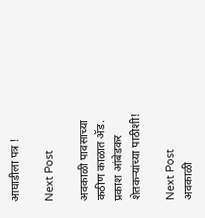आघाडीला पत्र !

Next Post

अवकाळी पावसाच्या कठीण काळात ॲड. प्रकाश आंबेडकर शेतकऱ्यांच्या पाठीशी!

Next Post
अवकाळी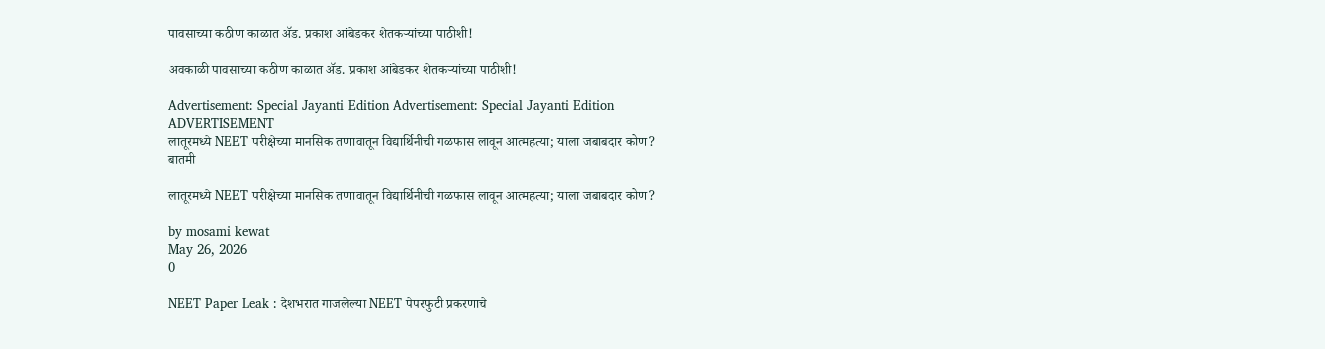पावसाच्या कठीण काळात ॲड. प्रकाश आंबेडकर शेतकऱ्यांच्या पाठीशी!

अवकाळी पावसाच्या कठीण काळात ॲड. प्रकाश आंबेडकर शेतकऱ्यांच्या पाठीशी!

Advertisement: Special Jayanti Edition Advertisement: Special Jayanti Edition
ADVERTISEMENT
लातूरमध्ये NEET परीक्षेच्या मानसिक तणावातून विद्यार्थिनीची गळफास लावून आत्महत्या; याला जबाबदार कोण?
बातमी

लातूरमध्ये NEET परीक्षेच्या मानसिक तणावातून विद्यार्थिनीची गळफास लावून आत्महत्या; याला जबाबदार कोण?

by mosami kewat
May 26, 2026
0

NEET Paper Leak : देशभरात गाजलेल्या NEET पेपरफुटी प्रकरणाचे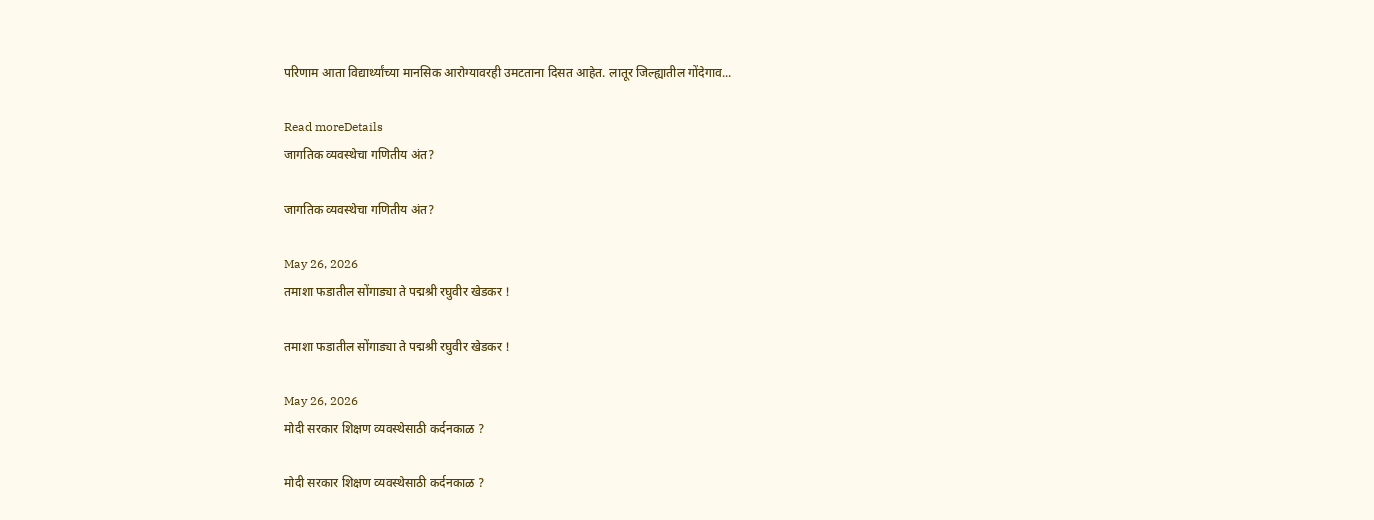परिणाम आता विद्यार्थ्यांच्या मानसिक आरोग्यावरही उमटताना दिसत आहेत. लातूर जिल्ह्यातील गोंदेगाव...

Read moreDetails
जागतिक व्यवस्थेचा गणितीय अंत?

जागतिक व्यवस्थेचा गणितीय अंत?

May 26, 2026
तमाशा फडातील सोंगाड्या ते पद्मश्री रघुवीर खेडकर !

तमाशा फडातील सोंगाड्या ते पद्मश्री रघुवीर खेडकर !

May 26, 2026
मोदी सरकार शिक्षण व्यवस्थेसाठी कर्दनकाळ ?

मोदी सरकार शिक्षण व्यवस्थेसाठी कर्दनकाळ ?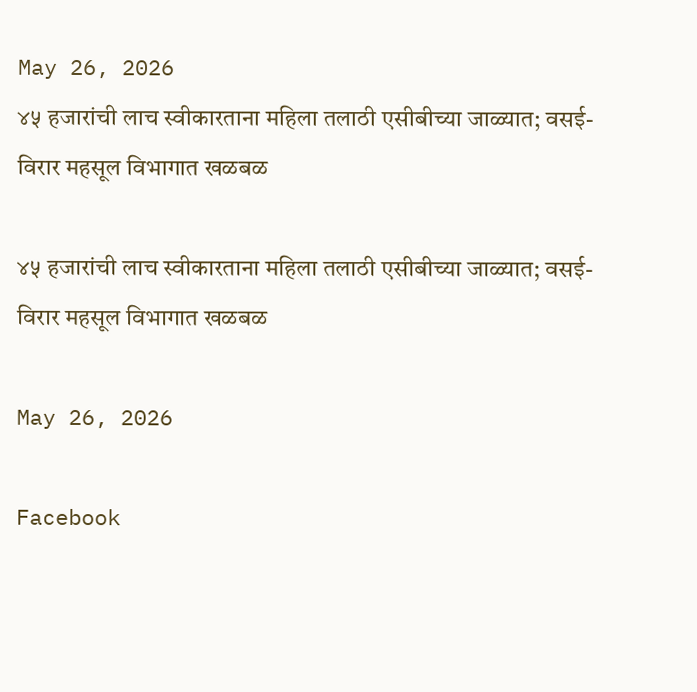May 26, 2026
४५ हजारांची लाच स्वीकारताना महिला तलाठी एसीबीच्या जाळ्यात; वसई-विरार महसूल विभागात खळबळ

४५ हजारांची लाच स्वीकारताना महिला तलाठी एसीबीच्या जाळ्यात; वसई-विरार महसूल विभागात खळबळ

May 26, 2026

Facebook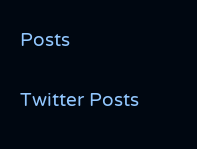Posts

Twitter Posts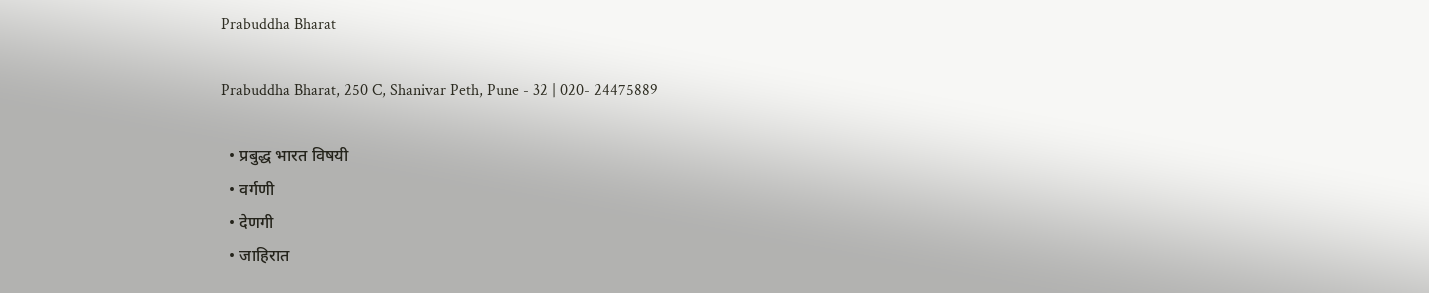Prabuddha Bharat

Prabuddha Bharat, 250 C, Shanivar Peth, Pune - 32 | 020- 24475889

  • प्रबुद्ध भारत विषयी
  • वर्गणी
  • देणगी
  • जाहिरात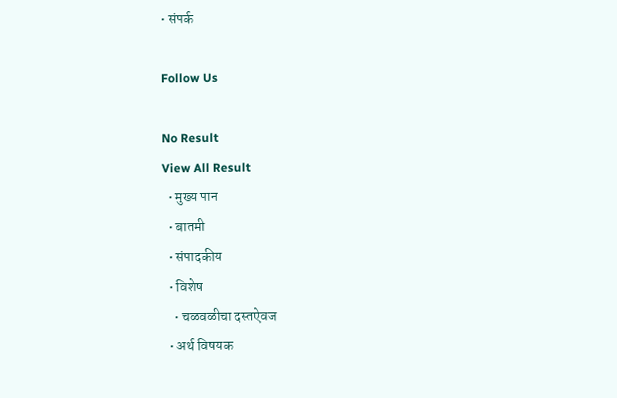• संपर्क

Follow Us

No Result
View All Result
  • मुख्य पान
  • बातमी
  • संपादकीय
  • विशेष
    • चळवळीचा दस्तऐवज
  • अर्थ विषयक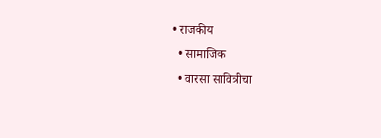• राजकीय
  • सामाजिक
  • वारसा सावित्रीचा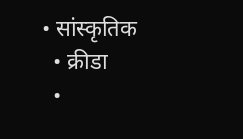• सांस्कृतिक
  • क्रीडा
  •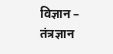विज्ञान – तंत्रज्ञान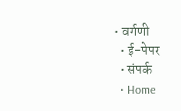• वर्गणी
  • ई-पेपर
  • संपर्क
  • Home